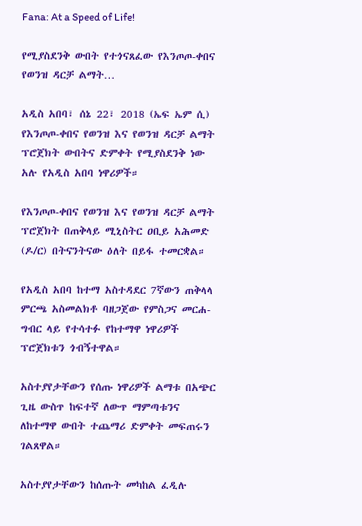Fana: At a Speed of Life!

የሚያስደንቅ ውበት የተጎናጸፈው የእንጦጦ-ቀበና የወንዝ ዳርቻ ልማት…

አዲስ አበባ፣ ሰኔ 22፣ 2018 (ኤፍ ኤም ሲ) የእንጦጦ-ቀበና የወንዝ እና የወንዝ ዳርቻ ልማት ፕሮጀክት ውበትና ድምቀት የሚያስደንቅ ነው አሉ የአዲስ አበባ ነዋሪዎች።

የእንጦጦ-ቀበና የወንዝ እና የወንዝ ዳርቻ ልማት ፕሮጀክት በጠቅላይ ሚኒስትር ዐቢይ አሕመድ (ዶ/ር) በትናንትናው ዕለት በይፋ ተመርቋል።

የአዲስ አበባ ከተማ አስተዳደር 7ኛውን ጠቅላላ ምርጫ አስመልክቶ ባዘጋጀው የምስጋና መርሐ-ግብር ላይ የተሳተፉ የከተማዋ ነዋሪዎች ፕሮጀክቱን ጎብኝተዋል።

አስተያየታቸውን የሰጡ ነዋሪዎች ልማቱ በአጭር ጊዜ ውስጥ ከፍተኛ ለውጥ ማምጣቱንና ለከተማዋ ውበት ተጨማሪ ድምቀት መፍጠሩን ገልጸዋል።

አስተያየታቸውን ከሰጡት መካከል ፈዲሉ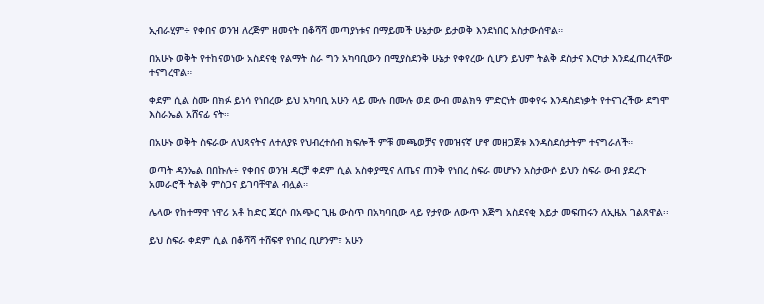ኢብራሂም÷ የቀበና ወንዝ ለረጅም ዘመናት በቆሻሻ መጣያነቱና በማይመች ሁኔታው ይታወቅ እንደነበር አስታውሰዋል።

በአሁኑ ወቅት የተከናወነው አስደናቂ የልማት ስራ ግን አካባቢውን በሚያስደንቅ ሁኔታ የቀየረው ሲሆን ይህም ትልቅ ደስታና እርካታ እንደፈጠረላቸው ተናግረዋል።

ቀደም ሲል ስሙ በክፉ ይነሳ የነበረው ይህ አካባቢ አሁን ላይ ሙሉ በሙሉ ወደ ውብ መልክዓ ምድርነት መቀየሩ እንዳስደነቃት የተናገረችው ደግሞ እስራኤል አሸናፊ ናት።

በአሁኑ ወቅት ስፍራው ለህጻናትና ለተለያዩ የህብረተሰብ ክፍሎች ምቹ መጫወቻና የመዝናኛ ሆኖ መዘጋጀቱ እንዳስደሰታትም ተናግራለች።

ወጣት ዳንኤል በበኩሉ÷ የቀበና ወንዝ ዳርቻ ቀደም ሲል አስቀያሚና ለጤና ጠንቅ የነበረ ስፍራ መሆኑን አስታውሶ ይህን ስፍራ ውብ ያደረጉ አመራሮች ትልቅ ምስጋና ይገባቸዋል ብሏል።

ሌላው የከተማዋ ነዋሪ አቶ ከድር ጃርሶ በአጭር ጊዜ ውስጥ በአካባቢው ላይ የታየው ለውጥ እጅግ አስደናቂ እይታ መፍጠሩን ለኢዜአ ገልጸዋል፡፡

ይህ ስፍራ ቀደም ሲል በቆሻሻ ተሸፍኖ የነበረ ቢሆንም፣ አሁን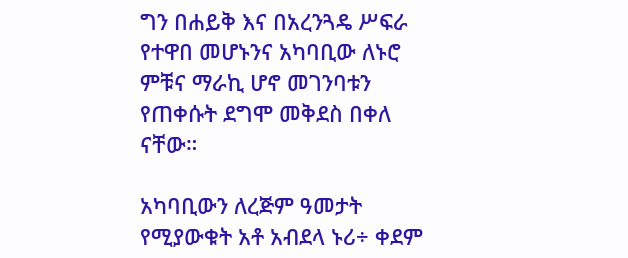ግን በሐይቅ እና በአረንጓዴ ሥፍራ የተዋበ መሆኑንና አካባቢው ለኑሮ ምቹና ማራኪ ሆኖ መገንባቱን የጠቀሱት ደግሞ መቅደስ በቀለ ናቸው።

አካባቢውን ለረጅም ዓመታት የሚያውቁት አቶ አብደላ ኑሪ÷ ቀደም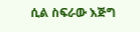ሲል ስፍራው እጅግ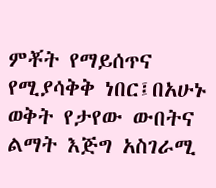ምቾት የማይሰጥና የሚያሳቅቅ ነበር፤በአሁኑ ወቅት የታየው ውበትና ልማት እጅግ አስገራሚ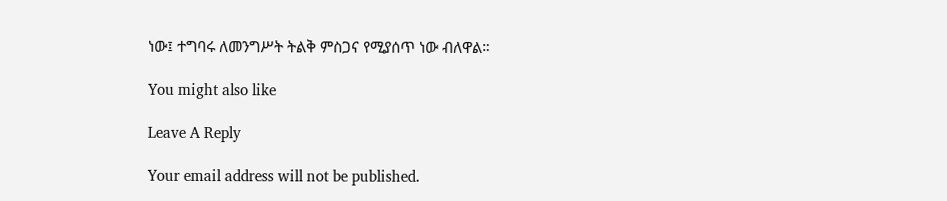ነው፤ ተግባሩ ለመንግሥት ትልቅ ምስጋና የሚያሰጥ ነው ብለዋል።

You might also like

Leave A Reply

Your email address will not be published.